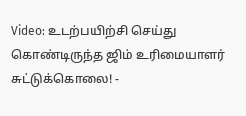Video: உடற்பயிற்சி செய்து கொண்டிருந்த ஜிம் உரிமையாளர் சுட்டுக்கொலை! -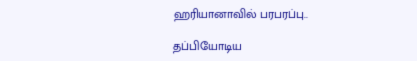ஹரியானாவில் பரபரப்பு..

தப்பியோடிய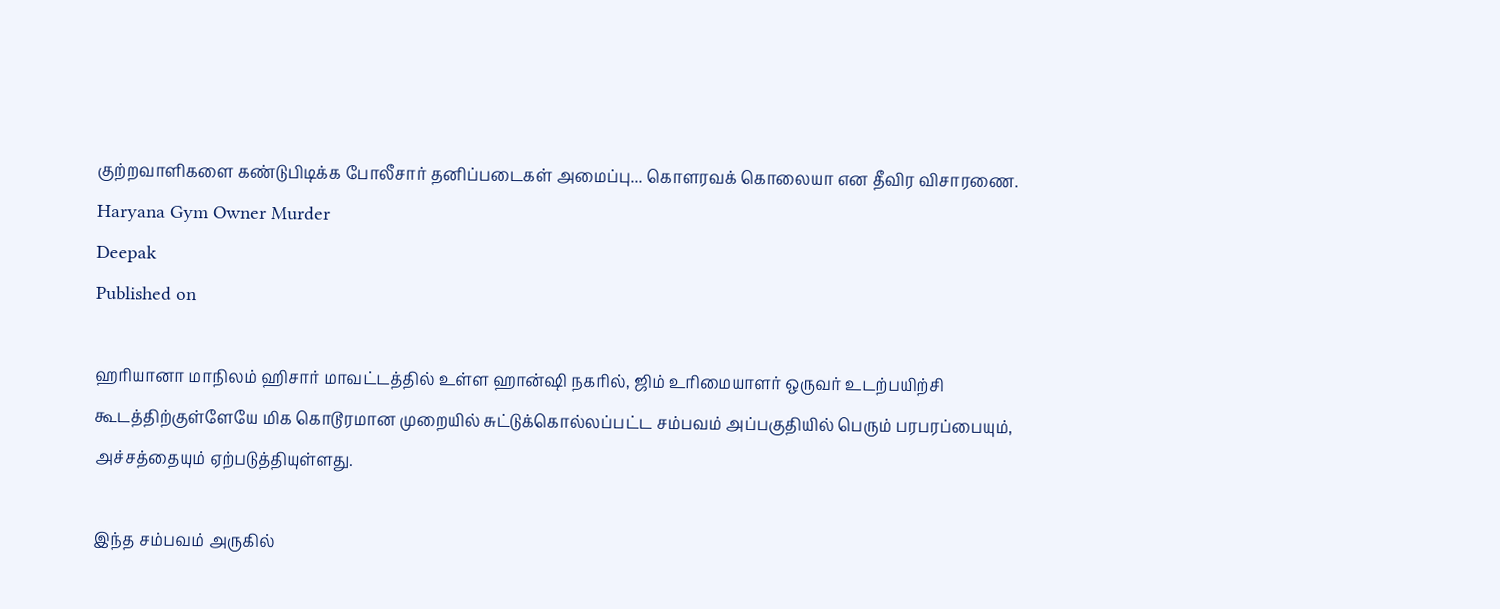குற்றவாளிகளை கண்டுபிடிக்க போலீசார் தனிப்படைகள் அமைப்பு... கொளரவக் கொலையா என தீவிர விசாரணை.
Haryana Gym Owner Murder
Deepak
Published on

ஹரியானா மாநிலம் ஹிசார் மாவட்டத்தில் உள்ள ஹான்ஷி நகரில், ஜிம் உரிமையாளர் ஒருவர் உடற்பயிற்சி கூடத்திற்குள்ளேயே மிக கொடூரமான முறையில் சுட்டுக்கொல்லப்பட்ட சம்பவம் அப்பகுதியில் பெரும் பரபரப்பையும், அச்சத்தையும் ஏற்படுத்தியுள்ளது.

இந்த சம்பவம் அருகில்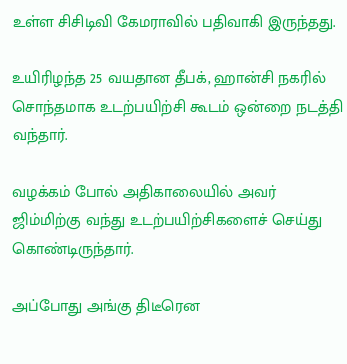உள்ள சிசிடிவி கேமராவில் பதிவாகி இருந்தது.

உயிரிழந்த 25 வயதான தீபக், ஹான்சி நகரில் சொந்தமாக உடற்பயிற்சி கூடம் ஒன்றை நடத்தி வந்தார்.

வழக்கம் போல் அதிகாலையில் அவர் ஜிம்மிற்கு வந்து உடற்பயிற்சிகளைச் செய்து கொண்டிருந்தார்.

அப்போது அங்கு திடீரென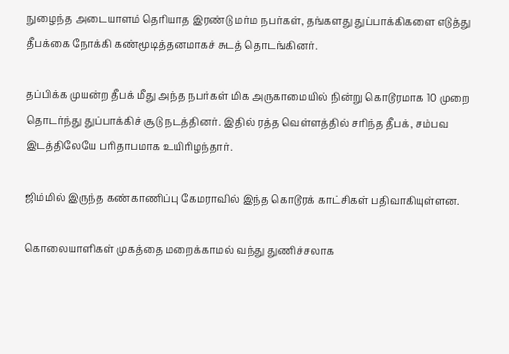நுழைந்த அடையாளம் தெரியாத இரண்டு மர்ம நபர்கள், தங்களது துப்பாக்கிகளை எடுத்து தீபக்கை நோக்கி கண்மூடித்தனமாகச் சுடத் தொடங்கினர்.

தப்பிக்க முயன்ற தீபக் மீது அந்த நபர்கள் மிக அருகாமையில் நின்று கொடூரமாக 10 முறை தொடர்ந்து துப்பாக்கிச் சூடு நடத்தினர். இதில் ரத்த வெள்ளத்தில் சரிந்த தீபக், சம்பவ இடத்திலேயே பரிதாபமாக உயிரிழந்தார்.

ஜிம்மில் இருந்த கண்காணிப்பு கேமராவில் இந்த கொடூரக் காட்சிகள் பதிவாகியுள்ளன.

கொலையாளிகள் முகத்தை மறைக்காமல் வந்து துணிச்சலாக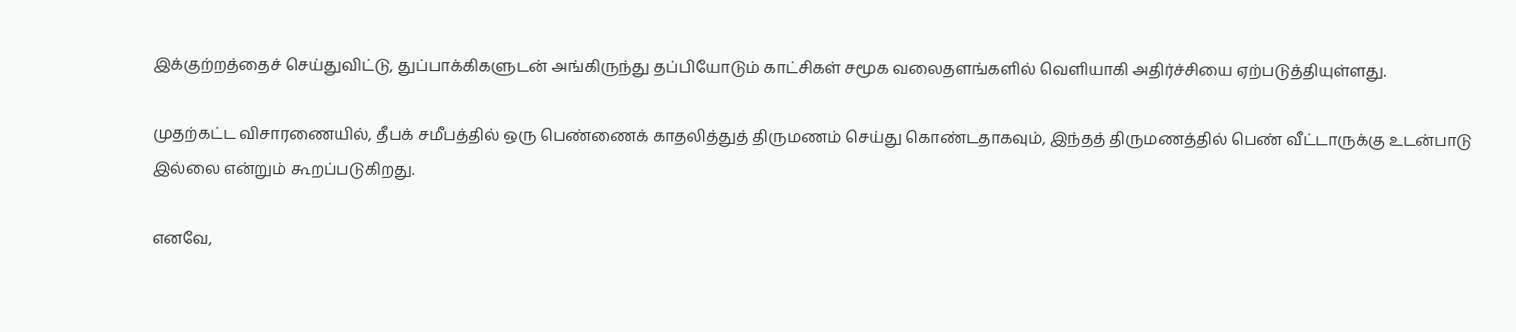இக்குற்றத்தைச் செய்துவிட்டு, துப்பாக்கிகளுடன் அங்கிருந்து தப்பியோடும் காட்சிகள் சமூக வலைதளங்களில் வெளியாகி அதிர்ச்சியை ஏற்படுத்தியுள்ளது.

முதற்கட்ட விசாரணையில், தீபக் சமீபத்தில் ஒரு பெண்ணைக் காதலித்துத் திருமணம் செய்து கொண்டதாகவும், இந்தத் திருமணத்தில் பெண் வீட்டாருக்கு உடன்பாடு இல்லை என்றும் கூறப்படுகிறது.

எனவே,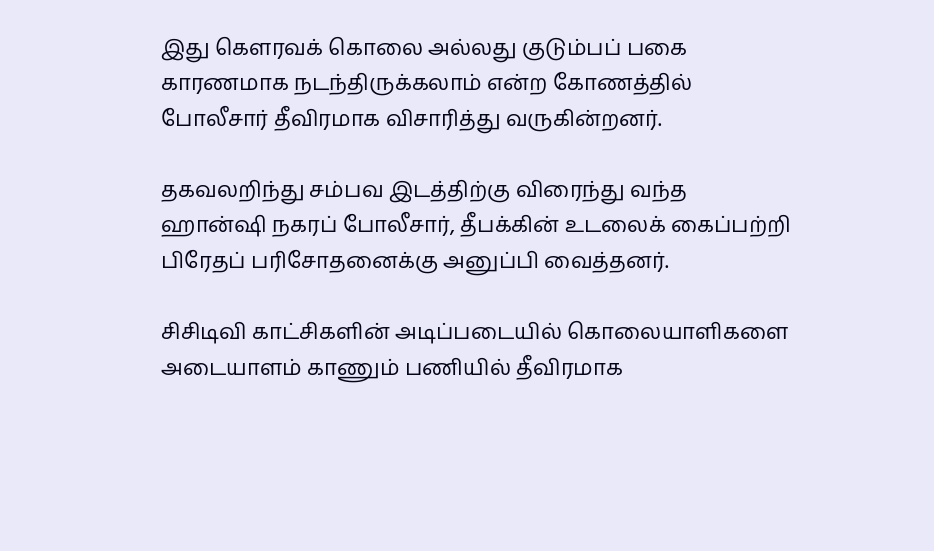இது கௌரவக் கொலை அல்லது குடும்பப் பகை காரணமாக நடந்திருக்கலாம் என்ற கோணத்தில் போலீசார் தீவிரமாக விசாரித்து வருகின்றனர்.

தகவலறிந்து சம்பவ இடத்திற்கு விரைந்து வந்த ஹான்ஷி நகரப் போலீசார், தீபக்கின் உடலைக் கைப்பற்றி பிரேதப் பரிசோதனைக்கு அனுப்பி வைத்தனர்.

சிசிடிவி காட்சிகளின் அடிப்படையில் கொலையாளிகளை அடையாளம் காணும் பணியில் தீவிரமாக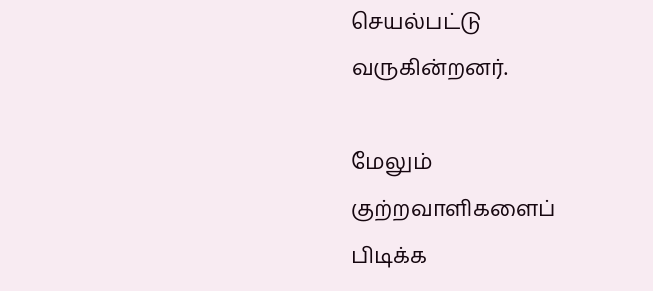செயல்பட்டு வருகின்றனர்.

மேலும் குற்றவாளிகளைப் பிடிக்க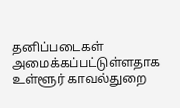தனிப்படைகள் அமைக்கப்பட்டுள்ளதாக உள்ளூர் காவல்துறை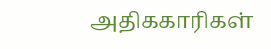அதிககாரிகள்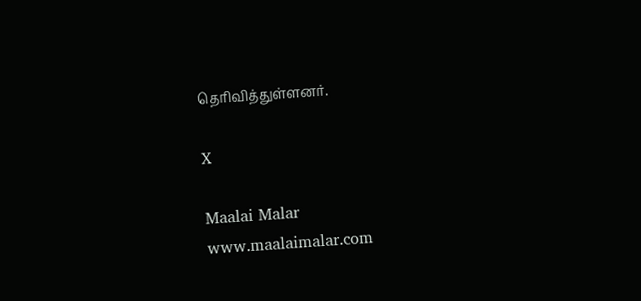தெரிவித்துள்ளனர்.

X

Maalai Malar
www.maalaimalar.com